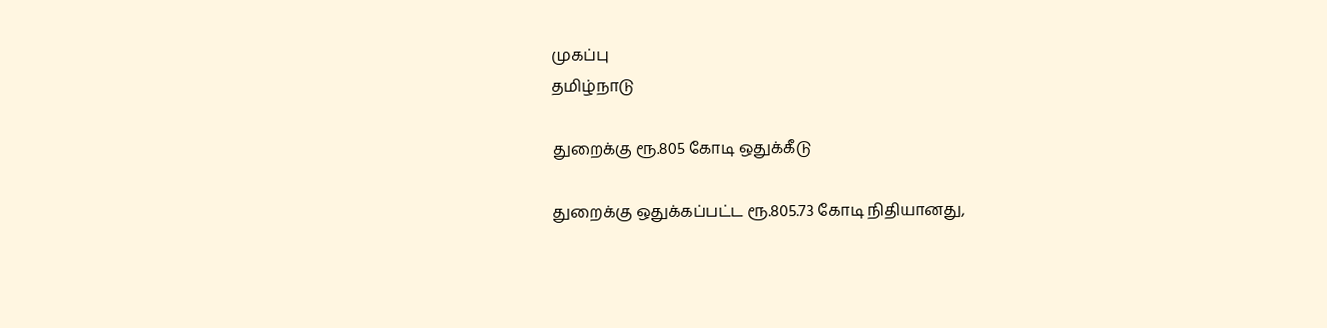முகப்பு
தமிழ்நாடு

துறைக்கு ரூ.805 கோடி ஒதுக்கீடு

துறைக்கு ஒதுக்கப்பட்ட ரூ.805.73 கோடி நிதியானது,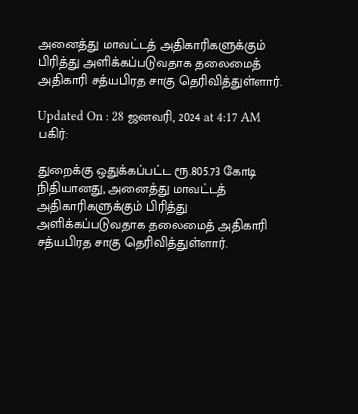அனைத்து மாவட்டத் அதிகாரிகளுக்கும் பிரித்து அளிக்கப்படுவதாக தலைமைத் அதிகாரி சத்யபிரத சாகு தெரிவித்துள்ளார்.

Updated On : 28 ஜனவரி, 2024 at 4:17 AM
பகிர்:

துறைக்கு ஒதுக்கப்பட்ட ரூ.805.73 கோடி நிதியானது, அனைத்து மாவட்டத் அதிகாரிகளுக்கும் பிரித்து அளிக்கப்படுவதாக தலைமைத் அதிகாரி சத்யபிரத சாகு தெரிவித்துள்ளார்.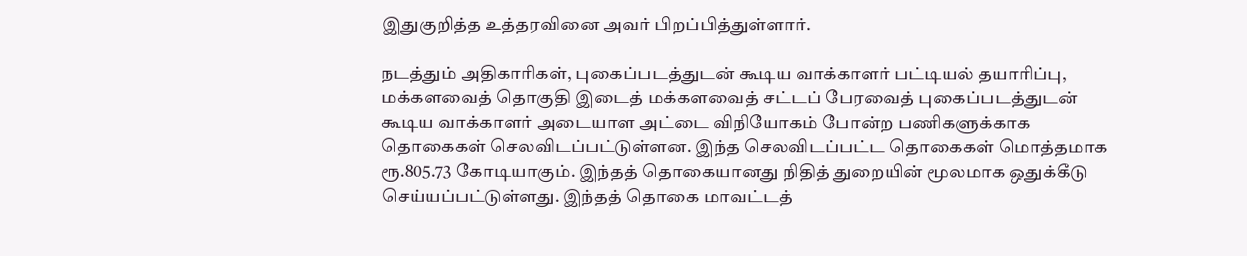இதுகுறித்த உத்தரவினை அவர் பிறப்பித்துள்ளார்.

நடத்தும் அதிகாரிகள், புகைப்படத்துடன் கூடிய வாக்காளர் பட்டியல் தயாரிப்பு, மக்களவைத் தொகுதி இடைத் மக்களவைத் சட்டப் பேரவைத் புகைப்படத்துடன் கூடிய வாக்காளர் அடையாள அட்டை விநியோகம் போன்ற பணிகளுக்காக தொகைகள் செலவிடப்பட்டுள்ளன. இந்த செலவிடப்பட்ட தொகைகள் மொத்தமாக ரூ.805.73 கோடியாகும். இந்தத் தொகையானது நிதித் துறையின் மூலமாக ஒதுக்கீடு செய்யப்பட்டுள்ளது. இந்தத் தொகை மாவட்டத்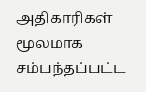அதிகாரிகள் மூலமாக சம்பந்தப்பட்ட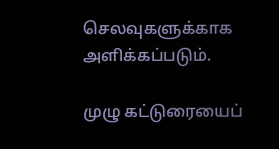செலவுகளுக்காக அளிக்கப்படும்.

முழு கட்டுரையைப்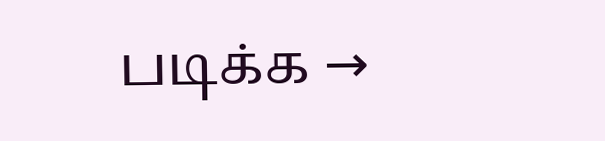படிக்க →